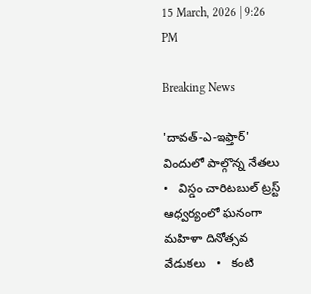15 March, 2026 | 9:26 PM

Breaking News

'దావత్-ఎ-ఇఫ్తార్' విందులో పాల్గొన్న నేతలు   •   విస్డం చారిటబుల్ ట్రస్ట్ ఆధ్వర్యంలో ఘనంగా మహిళా దినోత్సవ వేడుకలు   •   కంటి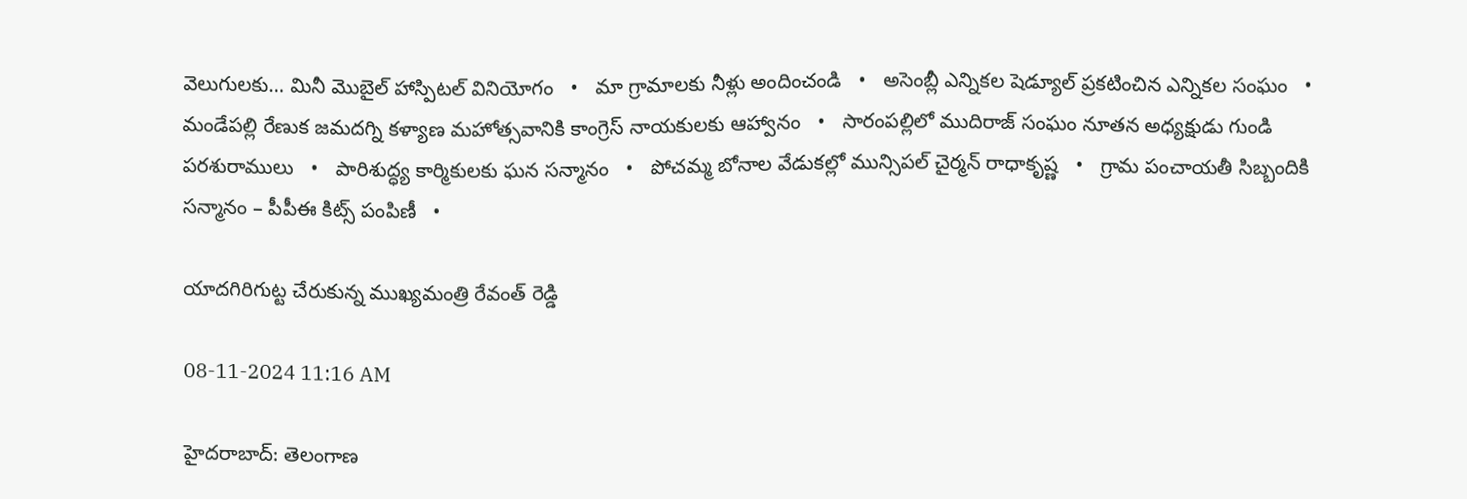వెలుగులకు… మినీ మొబైల్ హాస్పిటల్ వినియోగం   •   మా గ్రామాలకు నీళ్లు అందించండి   •   అసెంబ్లీ ఎన్నికల షెడ్యూల్ ప్రకటించిన ఎన్నికల సంఘం   •   మండేపల్లి రేణుక జమదగ్ని కళ్యాణ మహోత్సవానికి కాంగ్రెస్ నాయకులకు ఆహ్వానం   •   సారంపల్లిలో ముదిరాజ్ సంఘం నూతన అధ్యక్షుడు గుండి పరశురాములు   •   పారిశుద్ధ్య కార్మికులకు ఘన సన్మానం   •   పోచమ్మ బోనాల వేడుకల్లో మున్సిపల్ చైర్మన్ రాధాకృష్ణ   •   గ్రామ పంచాయతీ సిబ్బందికి సన్మానం – పీపీఈ కిట్స్ పంపిణీ   •

యాదగిరిగుట్ట చేరుకున్న ముఖ్యమంత్రి రేవంత్ రెడ్డి

08-11-2024 11:16 AM

హైదరాబాద్: తెలంగాణ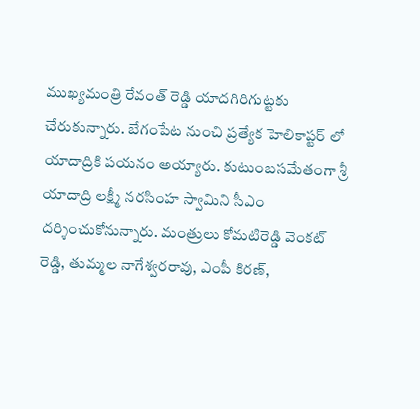ముఖ్యమంత్రి రేవంత్ రెడ్డి యాదగిరిగుట్టకు చేరుకున్నారు. బేగంపేట నుంచి ప్రత్యేక హెలికాప్టర్ లో యాదాద్రికి పయనం అయ్యారు. కుటుంబసమేతంగా శ్రీ యాదాద్రి లక్ష్మీ నరసింహ స్వామిని సీఎం దర్శించుకోనున్నారు. మంత్రులు కోమటిరెడ్డి వెంకట్ రెడ్డి, తుమ్మల నాగేశ్వరరావు, ఎంపీ కిరణ్,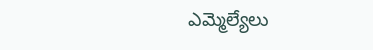ఎమ్మెల్యేలు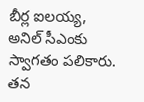బీర్ల ఐలయ్య, అనిల్ సీఎంకు స్వాగతం పలికారు. తన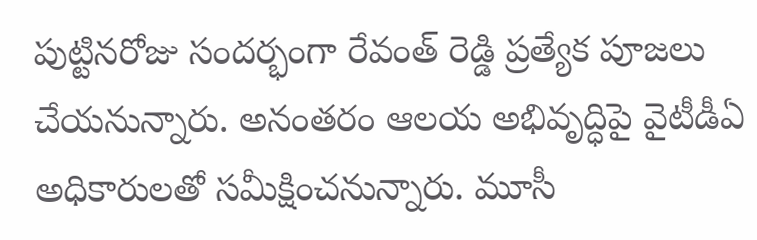పుట్టినరోజు సందర్భంగా రేవంత్ రెడ్డి ప్రత్యేక పూజలు చేయనున్నారు. అనంతరం ఆలయ అభివృద్ధిపై వైటీడీఏ అధికారులతో సమీక్షించనున్నారు. మూసీ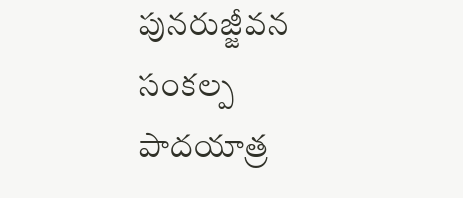పునరుజ్జీవన సంకల్ప పాదయాత్ర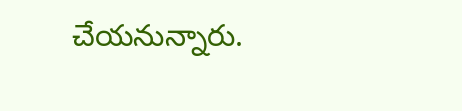చేయనున్నారు.